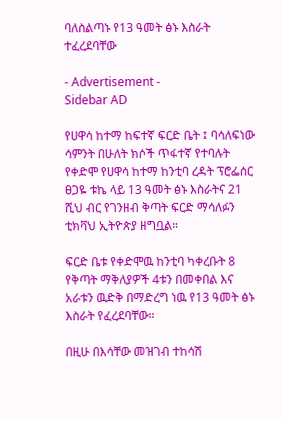ባለስልጣኑ የ13 ዓመት ፅኑ እስራት ተፈረደባቸው

- Advertisement -
Sidebar AD

የሀዋሳ ከተማ ከፍተኛ ፍርድ ቤት ፤ ባሳለፍነው ሳምንት በሁለት ክሶች ጥፋተኛ የተባሉት የቀድሞ የሀዋሳ ከተማ ከንቲባ ረዳት ፕሮፌሰር ፀጋዬ ቱኬ ላይ 13 ዓመት ፅኑ እስራትና 21 ሺህ ብር የገንዘብ ቅጣት ፍርድ ማሳለፉን ቲክቫህ ኢትዮጵያ ዘግቧል።

ፍርድ ቤቱ የቀድሞዉ ከንቲባ ካቀረቡት 8 የቅጣት ማቅለያዎች 4ቱን በመቀበል እና አራቱን ዉድቅ በማድረግ ነዉ የ13 ዓመት ፅኑ እስራት የፈረደባቸው።

በዚሁ በእሳቸው መዝገብ ተከሳሽ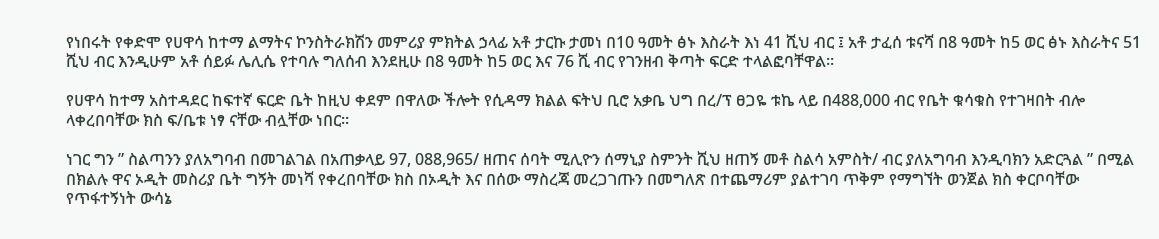የነበሩት የቀድሞ የሀዋሳ ከተማ ልማትና ኮንስትራክሽን መምሪያ ምክትል ኃላፊ አቶ ታርኩ ታመነ በ10 ዓመት ፅኑ እስራት እነ 41 ሺህ ብር ፤ አቶ ታፈሰ ቱናሻ በ8 ዓመት ከ5 ወር ፅኑ እስራትና 51 ሺህ ብር እንዲሁም አቶ ሰይፉ ሌሊሴ የተባሉ ግለሰብ እንደዚሁ በ8 ዓመት ከ5 ወር እና 76 ሺ ብር የገንዘብ ቅጣት ፍርድ ተላልፎባቸዋል።

የሀዋሳ ከተማ አስተዳደር ከፍተኛ ፍርድ ቤት ከዚህ ቀደም በዋለው ችሎት የሲዳማ ክልል ፍትህ ቢሮ አቃቤ ህግ በረ/ፕ ፀጋዬ ቱኬ ላይ በ488,000 ብር የቤት ቁሳቁስ የተገዛበት ብሎ ላቀረበባቸው ክስ ፍ/ቤቱ ነፃ ናቸው ብሏቸው ነበር።

ነገር ግን ” ስልጣንን ያለአግባብ በመገልገል በአጠቃላይ 97, 088,965/ ዘጠና ሰባት ሚሊዮን ሰማኒያ ስምንት ሺህ ዘጠኝ መቶ ስልሳ አምስት/ ብር ያለአግባብ እንዲባክን አድርጓል ” በሚል በክልሉ ዋና ኦዲት መስሪያ ቤት ግኝት መነሻ የቀረበባቸው ክስ በኦዲት እና በሰው ማስረጃ መረጋገጡን በመግለጽ በተጨማሪም ያልተገባ ጥቅም የማግኘት ወንጀል ክስ ቀርቦባቸው የጥፋተኝነት ውሳኔ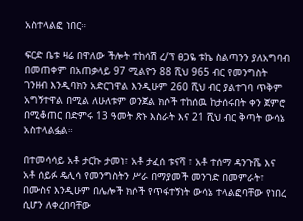አስተላልፎ ነበር።

ፍርድ ቤቱ ዛሬ በዋለው ችሎት ተከሳሽ ረ/ፕ ፀጋዬ ቱኬ ስልጣንን ያለአግባብ በመጠቀም በአጠቃላይ 97 ሚልዮን 88 ሺህ 965 ብር የመንግስት ገንዘብ እንዲባክን አድርገዋል እንዲሁም 260 ሺህ ብር ያልተገባ ጥቅም አግኝተዋል በሚል ለሁለቱም ወንጀል ክሶች ተከሰዉ ከታሰሩበት ቀን ጀምሮ በሚቆጠር በድምሩ 13 ዓመት ጽኑ እስራት እና 21 ሺህ ብር ቅጣት ውሳኔ አስተላልፏል።

በተመሳሳይ አቶ ታርኩ ታመነ፣ አቶ ታፈሰ ቱናሻ ፣ አቶ ተሰማ ዳንጉሼ እና አቶ ሰይፉ ዴሊሳ የመንግስትን ሥራ በማያመች መንገድ በመምራት፣ በሙስና እንዲሁም በሌሎች ክሶች የጥፋተኝነት ውሳኔ ተላልፎባቸው የነበረ ሲሆን ለቀረበባቸው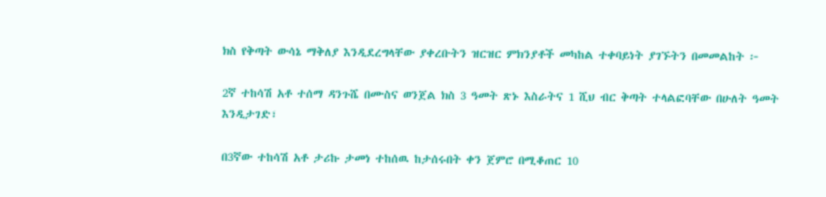ክስ የቅጣት ውሳኔ ማቅለያ እንዲደረግላቸው ያቀረቡትን ዝርዝር ምክንያቶች መካከል ተቀባይነት ያገኙትን በመመልከት ፦

2ኛ ተከሳሽ አቶ ተሰማ ዳንጉሼ በሙስና ወንጀል ክስ 3 ዓመት ጽኑ እስራትና 1 ሺህ ብር ቅጣት ተላልፎባቸው በሁለት ዓመት እንዲታገድ፣

በ3ኛው ተከሳሽ አቶ ታሪኩ ታመነ ተከሰዉ ከታሰሩበት ቀን ጀምሮ በሚቆጠር 10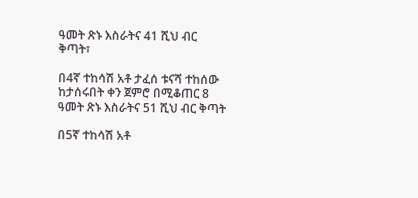ዓመት ጽኑ እስራትና 41 ሺህ ብር ቅጣት፣

በ4ኛ ተከሳሽ አቶ ታፈሰ ቱናሻ ተከሰው ከታሰሩበት ቀን ጀምሮ በሚቆጠር 8 ዓመት ጽኑ እስራትና 51 ሺህ ብር ቅጣት

በ5ኛ ተከሳሽ አቶ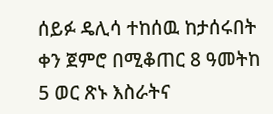ሰይፉ ዴሊሳ ተከሰዉ ከታሰሩበት ቀን ጀምሮ በሚቆጠር 8 ዓመትከ 5 ወር ጽኑ እስራትና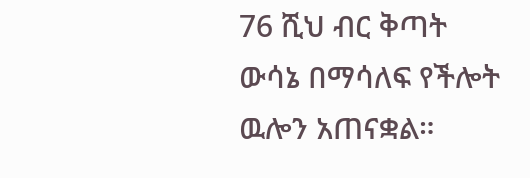76 ሺህ ብር ቅጣት ውሳኔ በማሳለፍ የችሎት ዉሎን አጠናቋል።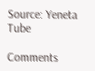Source: Yeneta Tube

Comments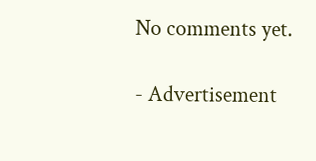No comments yet.

- Advertisement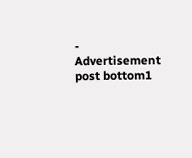-
Advertisement post bottom1